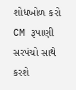શોધખોળ કરો
CM રૂપાણી સરપંચો સાથે કરશે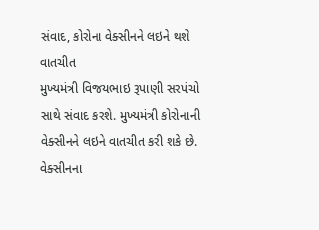સંવાદ, કોરોના વેક્સીનને લઇને થશે વાતચીત
મુખ્યમંત્રી વિજયભાઇ રૂપાણી સરપંચો સાથે સંવાદ કરશે. મુખ્યમંત્રી કોરોનાની વેક્સીનને લઇને વાતચીત કરી શકે છે. વેક્સીનના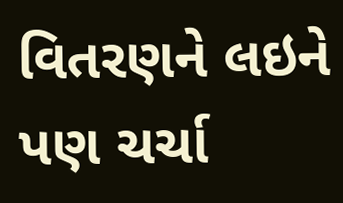વિતરણને લઇને પણ ચર્ચા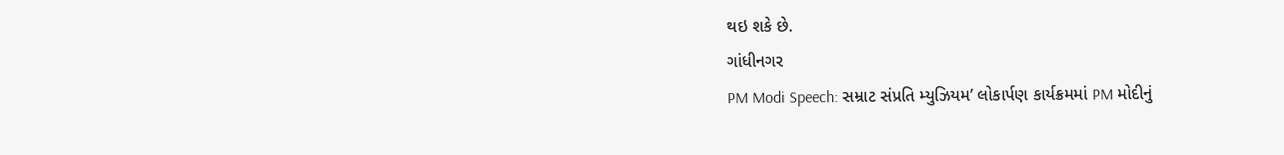થઇ શકે છે.
ગાંધીનગર
PM Modi Speech: સમ્રાટ સંપ્રતિ મ્યુઝિયમ’ લોકાર્પણ કાર્યક્રમમાં PM મોદીનું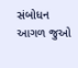સંબોધન
આગળ જુઓ